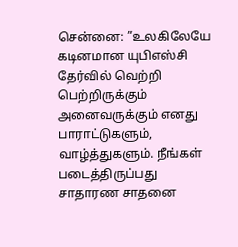சென்னை: ”உலகிலேயே கடினமான யுபிஎஸ்சி தேர்வில் வெற்றி பெற்றிருக்கும் அனைவருக்கும் எனது பாராட்டுகளும், வாழ்த்துகளும். நீங்கள் படைத்திருப்பது சாதாரண சாதனை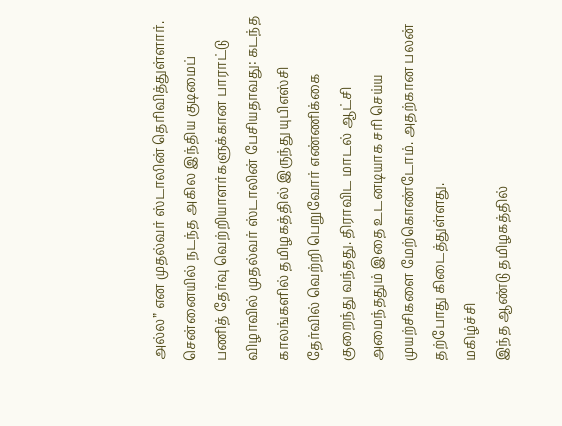அல்ல” என முதல்வர் ஸ்டாலின் தெரிவித்துள்ளார்.
சென்னையில் நடந்த அகில இந்திய குடிமைப் பணித் தேர்வு வெற்றியாளர்களுக்கான பாராட்டு விழாவில் முதல்வர் ஸ்டாலின் பேசியதாவது: கடந்த காலங்களில் தமிழகத்தில் இருந்து யுபிஎஸ்சி தேர்வில் வெற்றி பெறுவோர் எண்ணிக்கை குறைந்து வந்தது. திராவிட மாடல் ஆட்சி அமைந்ததும் இதை உடனடியாக சரி செய்ய முயற்சிகளை மேற்கொண்டோம். அதற்கான பலன் தற்போது கிடைத்துள்ளது.
மகிழ்ச்சி
இந்த ஆண்டு தமிழகத்தில்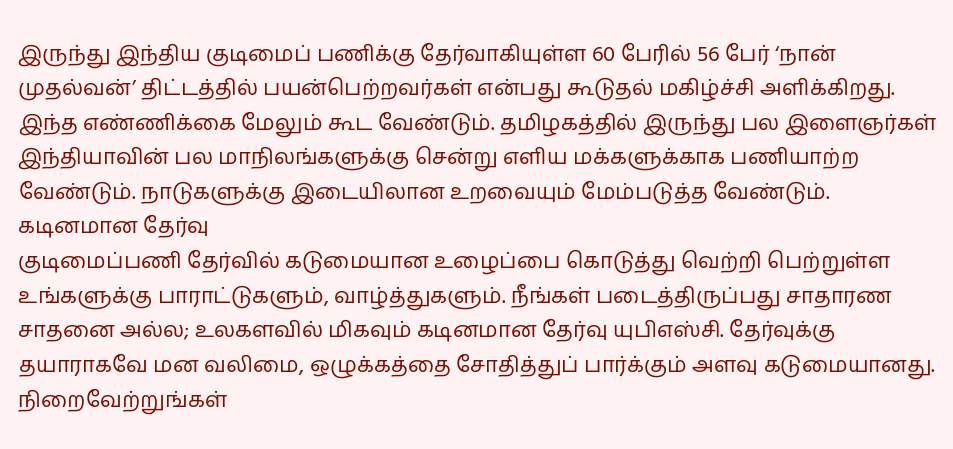இருந்து இந்திய குடிமைப் பணிக்கு தேர்வாகியுள்ள 60 பேரில் 56 பேர் ‘நான் முதல்வன்’ திட்டத்தில் பயன்பெற்றவர்கள் என்பது கூடுதல் மகிழ்ச்சி அளிக்கிறது. இந்த எண்ணிக்கை மேலும் கூட வேண்டும். தமிழகத்தில் இருந்து பல இளைஞர்கள் இந்தியாவின் பல மாநிலங்களுக்கு சென்று எளிய மக்களுக்காக பணியாற்ற வேண்டும். நாடுகளுக்கு இடையிலான உறவையும் மேம்படுத்த வேண்டும்.
கடினமான தேர்வு
குடிமைப்பணி தேர்வில் கடுமையான உழைப்பை கொடுத்து வெற்றி பெற்றுள்ள உங்களுக்கு பாராட்டுகளும், வாழ்த்துகளும். நீங்கள் படைத்திருப்பது சாதாரண சாதனை அல்ல; உலகளவில் மிகவும் கடினமான தேர்வு யுபிஎஸ்சி. தேர்வுக்கு தயாராகவே மன வலிமை, ஒழுக்கத்தை சோதித்துப் பார்க்கும் அளவு கடுமையானது.
நிறைவேற்றுங்கள்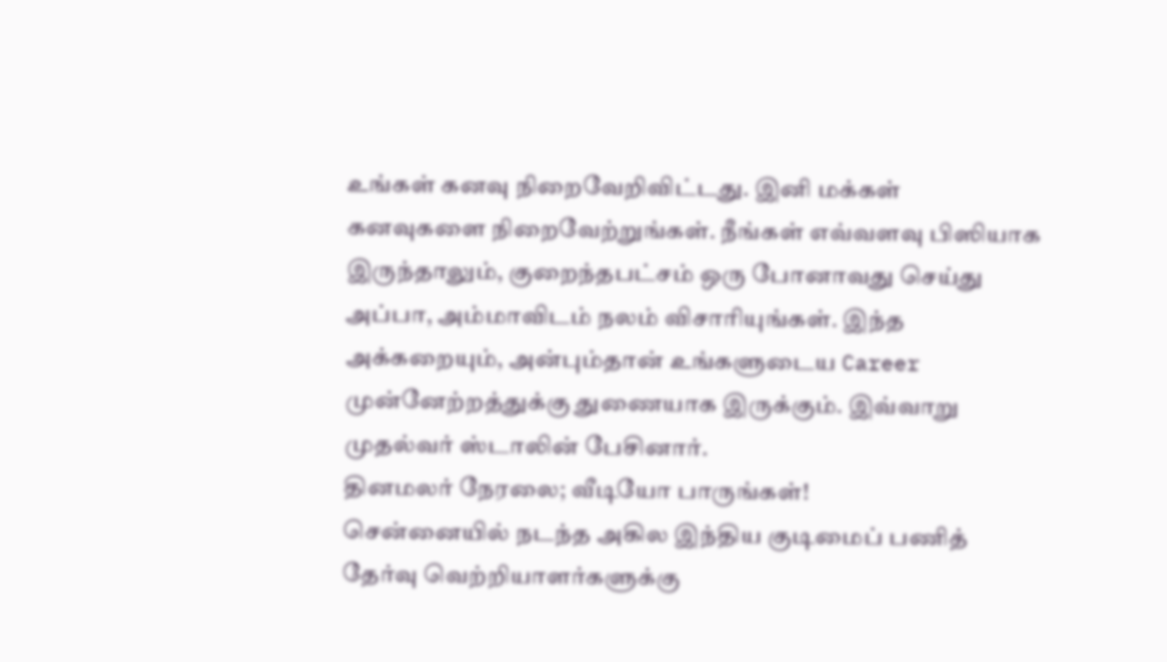உங்கள் கனவு நிறைவேறிவிட்டது. இனி மக்கள் கனவுகளை நிறைவேற்றுங்கள். நீங்கள் எவ்வளவு பிஸியாக இருந்தாலும், குறைந்தபட்சம் ஒரு போனாவது செய்து அப்பா, அம்மாவிடம் நலம் விசாரியுங்கள். இந்த அக்கறையும், அன்பும்தான் உங்களுடைய Career முன்னேற்றத்துக்கு துணையாக இருக்கும். இவ்வாறு முதல்வர் ஸ்டாலின் பேசினார்.
தினமலர் நேரலை; வீடியோ பாருங்கள்!
சென்னையில் நடந்த அகில இந்திய குடிமைப் பணித் தேர்வு வெற்றியாளர்களுக்கு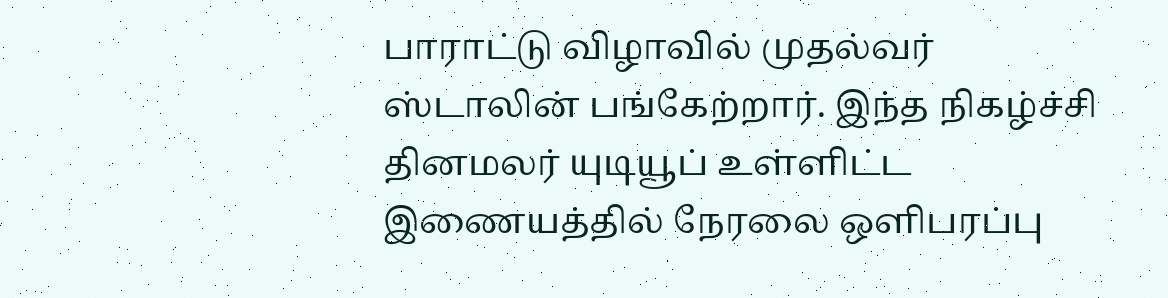பாராட்டு விழாவில் முதல்வர் ஸ்டாலின் பங்கேற்றார். இந்த நிகழ்ச்சி தினமலர் யுடியூப் உள்ளிட்ட இணையத்தில் நேரலை ஒளிபரப்பு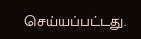செய்யப்பட்டது.